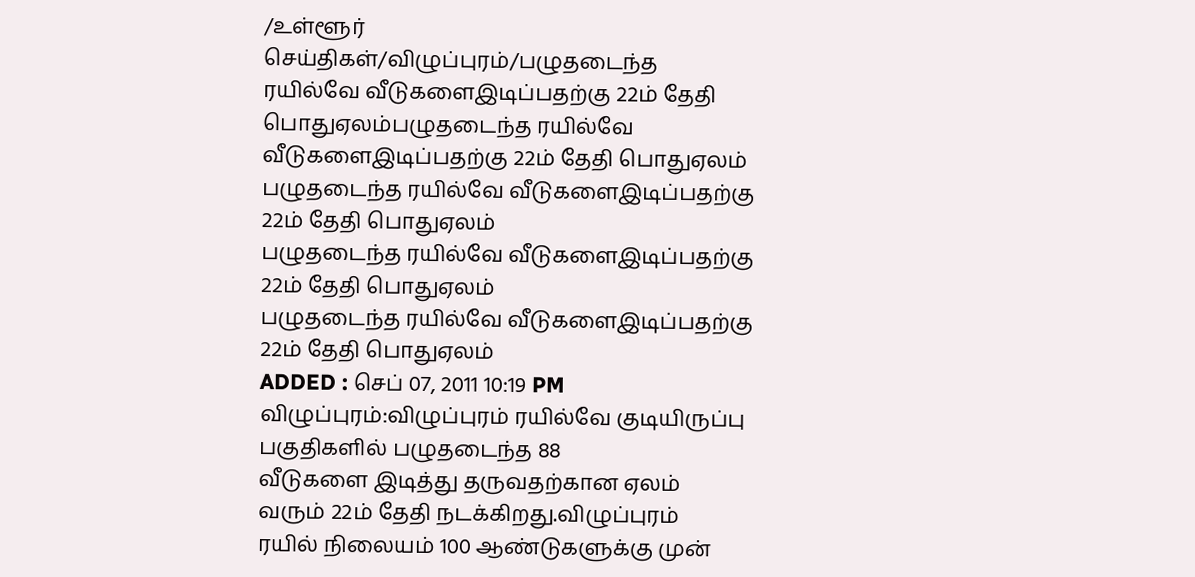/உள்ளூர் செய்திகள்/விழுப்புரம்/பழுதடைந்த ரயில்வே வீடுகளைஇடிப்பதற்கு 22ம் தேதி பொதுஏலம்பழுதடைந்த ரயில்வே வீடுகளைஇடிப்பதற்கு 22ம் தேதி பொதுஏலம்
பழுதடைந்த ரயில்வே வீடுகளைஇடிப்பதற்கு 22ம் தேதி பொதுஏலம்
பழுதடைந்த ரயில்வே வீடுகளைஇடிப்பதற்கு 22ம் தேதி பொதுஏலம்
பழுதடைந்த ரயில்வே வீடுகளைஇடிப்பதற்கு 22ம் தேதி பொதுஏலம்
ADDED : செப் 07, 2011 10:19 PM
விழுப்புரம்:விழுப்புரம் ரயில்வே குடியிருப்பு பகுதிகளில் பழுதடைந்த 88
வீடுகளை இடித்து தருவதற்கான ஏலம் வரும் 22ம் தேதி நடக்கிறது.விழுப்புரம்
ரயில் நிலையம் 100 ஆண்டுகளுக்கு முன்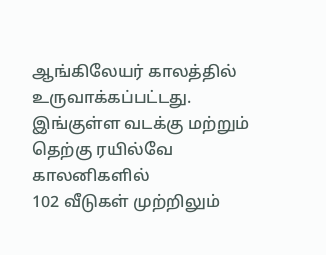ஆங்கிலேயர் காலத்தில்
உருவாக்கப்பட்டது.
இங்குள்ள வடக்கு மற்றும் தெற்கு ரயில்வே காலனிகளில்
102 வீடுகள் முற்றிலும்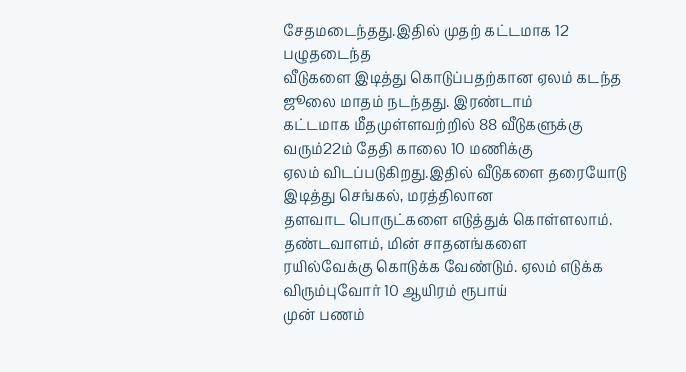சேதமடைந்தது.இதில் முதற் கட்டமாக 12 பழுதடைந்த
வீடுகளை இடித்து கொடுப்பதற்கான ஏலம் கடந்த ஜூலை மாதம் நடந்தது. இரண்டாம்
கட்டமாக மீதமுள்ளவற்றில் 88 வீடுகளுக்கு வரும்22ம் தேதி காலை 10 மணிக்கு
ஏலம் விடப்படுகிறது.இதில் வீடுகளை தரையோடு இடித்து செங்கல், மரத்திலான
தளவாட பொருட்களை எடுத்துக் கொள்ளலாம். தண்டவாளம், மின் சாதனங்களை
ரயில்வேக்கு கொடுக்க வேண்டும். ஏலம் எடுக்க விரும்புவோர் 10 ஆயிரம் ரூபாய்
முன் பணம்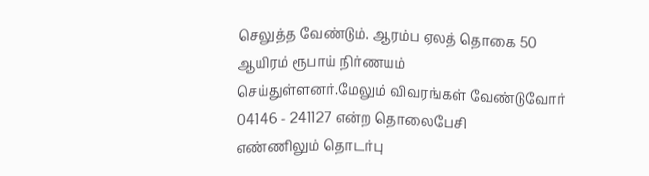செலுத்த வேண்டும். ஆரம்ப ஏலத் தொகை 50 ஆயிரம் ரூபாய் நிர்ணயம்
செய்துள்ளனர்.மேலும் விவரங்கள் வேண்டுவோர் 04146 - 241127 என்ற தொலைபேசி
எண்ணிலும் தொடர்பு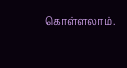கொள்ளலாம்.